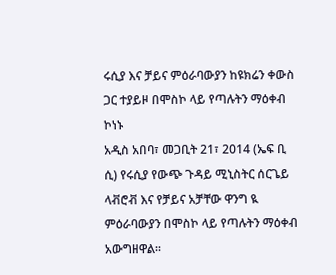ሩሲያ እና ቻይና ምዕራባውያን ከዩክሬን ቀውስ ጋር ተያይዞ በሞስኮ ላይ የጣሉትን ማዕቀብ ኮነኑ
አዲስ አበባ፣ መጋቢት 21፣ 2014 (ኤፍ ቢ ሲ) የሩሲያ የውጭ ጉዳይ ሚኒስትር ሰርጌይ ላቭሮቭ እና የቻይና አቻቸው ዋንግ ዪ ምዕራባውያን በሞስኮ ላይ የጣሉትን ማዕቀብ አውግዘዋል፡፡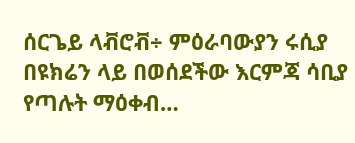ሰርጌይ ላቭሮቭ÷ ምዕራባውያን ሩሲያ በዩክሬን ላይ በወሰደችው እርምጃ ሳቢያ የጣሉት ማዕቀብ…